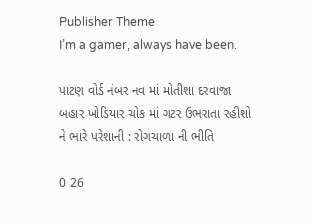Publisher Theme
I’m a gamer, always have been.

પાટણ વોર્ડ નંબર નવ માં મોતીશા દરવાજા બહાર ખોડિયાર ચોક માં ગટર ઉભરાતા રહીશો ને ભારે પરેશાની : રોગચાળા ની ભીતિ

0 26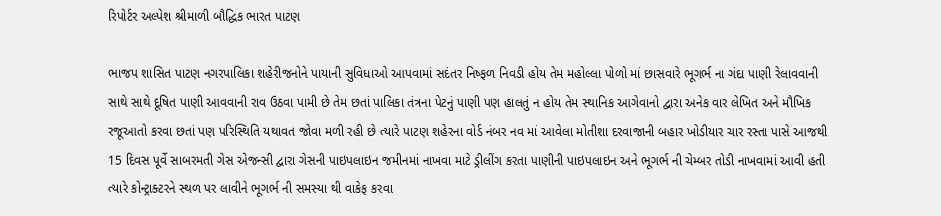રિપોર્ટર અલ્પેશ શ્રીમાળી બૌદ્ધિક ભારત પાટણ

ભાજપ શાસિત પાટણ નગરપાલિકા શહેરીજનોને પાયાની સુવિધાઓ આપવામાં સદંતર નિષ્ફળ નિવડી હોય તેમ મહોલ્લા પોળો માં છાસવારે ભૂગર્ભ ના ગંદા પાણી રેલાવવાની સાથે સાથે દૂષિત પાણી આવવાની રાવ ઉઠવા પામી છે તેમ છતાં પાલિકા તંત્રના પેટનું પાણી પણ હાલતું ન હોય તેમ સ્થાનિક આગેવાનો દ્વારા અનેક વાર લેખિત અને મૌખિક રજૂઆતો કરવા છતાં પણ પરિસ્થિતિ યથાવત જોવા મળી રહી છે ત્યારે પાટણ શહેરના વોર્ડ નંબર નવ માં આવેલા મોતીશા દરવાજાની બહાર ખોડીયાર ચાર રસ્તા પાસે આજથી 15 દિવસ પૂર્વે સાબરમતી ગેસ એજન્સી દ્વારા ગેસની પાઇપલાઇન જમીનમાં નાખવા માટે ડ્રીલીંગ કરતા પાણીની પાઇપલાઇન અને ભૂગર્ભ ની ચેમ્બર તોડી નાખવામાં આવી હતી ત્યારે કોન્ટ્રાક્ટરને સ્થળ પર લાવીને ભૂગર્ભ ની સમસ્યા થી વાકેફ કરવા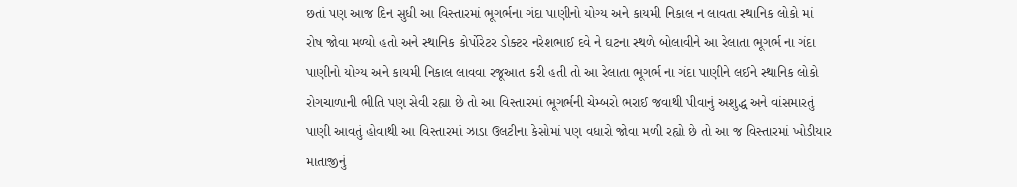છતાં પણ આજ દિન સુધી આ વિસ્તારમાં ભૂગર્ભના ગંદા પાણીનો યોગ્ય અને કાયમી નિકાલ ન લાવતા સ્થાનિક લોકો માં રોષ જોવા મળ્યો હતો અને સ્થાનિક કોર્પોરેટર ડોક્ટર નરેશભાઈ દવે ને ઘટના સ્થળે બોલાવીને આ રેલાતા ભૂગર્ભ ના ગંદા પાણીનો યોગ્ય અને કાયમી નિકાલ લાવવા રજૂઆત કરી હતી તો આ રેલાતા ભૂગર્ભ ના ગંદા પાણીને લઈને સ્થાનિક લોકો રોગચાળાની ભીતિ પણ સેવી રહ્યા છે તો આ વિસ્તારમાં ભૂગર્ભની ચેમ્બરો ભરાઈ જવાથી પીવાનું અશુદ્ધ અને વાંસમારતું પાણી આવતું હોવાથી આ વિસ્તારમાં ઝાડા ઉલટીના કેસોમાં પણ વધારો જોવા મળી રહ્યો છે તો આ જ વિસ્તારમાં ખોડીયાર માતાજીનું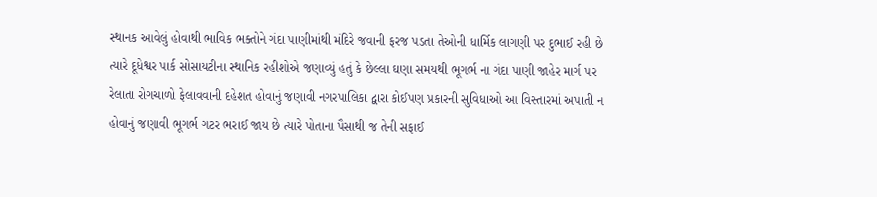સ્થાનક આવેલું હોવાથી ભાવિક ભક્તોને ગંદા પાણીમાંથી મંદિરે જવાની ફરજ પડતા તેઓની ધાર્મિક લાગણી પર દુભાઈ રહી છે ત્યારે દૂધેશ્વર પાર્ક સોસાયટીના સ્થાનિક રહીશોએ જણાવ્યું હતું કે છેલ્લા ઘણા સમયથી ભૂગર્ભ ના ગંદા પાણી જાહેર માર્ગ પર રેલાતા રોગચાળો ફેલાવવાની દહેશત હોવાનું જણાવી નગરપાલિકા દ્વારા કોઈપણ પ્રકારની સુવિધાઓ આ વિસ્તારમાં અપાતી ન હોવાનું જણાવી ભૂગર્ભ ગટર ભરાઈ જાય છે ત્યારે પોતાના પૈસાથી જ તેની સફાઈ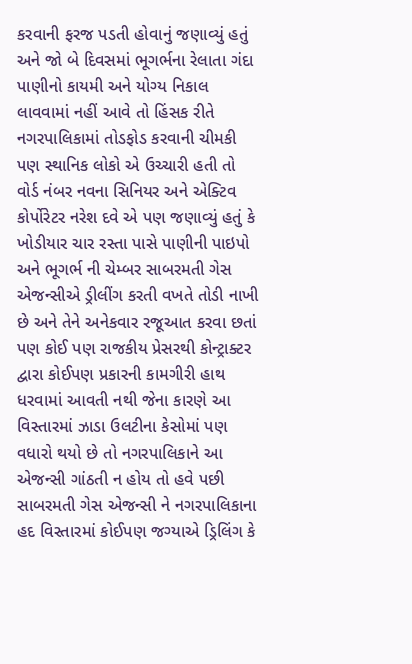કરવાની ફરજ પડતી હોવાનું જણાવ્યું હતું અને જો બે દિવસમાં ભૂગર્ભના રેલાતા ગંદા પાણીનો કાયમી અને યોગ્ય નિકાલ લાવવામાં નહીં આવે તો હિંસક રીતે નગરપાલિકામાં તોડફોડ કરવાની ચીમકી પણ સ્થાનિક લોકો એ ઉચ્ચારી હતી તો વોર્ડ નંબર નવના સિનિયર અને એક્ટિવ કોર્પોરેટર નરેશ દવે એ પણ જણાવ્યું હતું કે ખોડીયાર ચાર રસ્તા પાસે પાણીની પાઇપો અને ભૂગર્ભ ની ચેમ્બર સાબરમતી ગેસ એજન્સીએ ડ્રીલીંગ કરતી વખતે તોડી નાખી છે અને તેને અનેકવાર રજૂઆત કરવા છતાં પણ કોઈ પણ રાજકીય પ્રેસરથી કોન્ટ્રાક્ટર દ્વારા કોઈપણ પ્રકારની કામગીરી હાથ ધરવામાં આવતી નથી જેના કારણે આ વિસ્તારમાં ઝાડા ઉલટીના કેસોમાં પણ વધારો થયો છે તો નગરપાલિકાને આ એજન્સી ગાંઠતી ન હોય તો હવે પછી સાબરમતી ગેસ એજન્સી ને નગરપાલિકાના હદ વિસ્તારમાં કોઈપણ જગ્યાએ ડ્રિલિંગ કે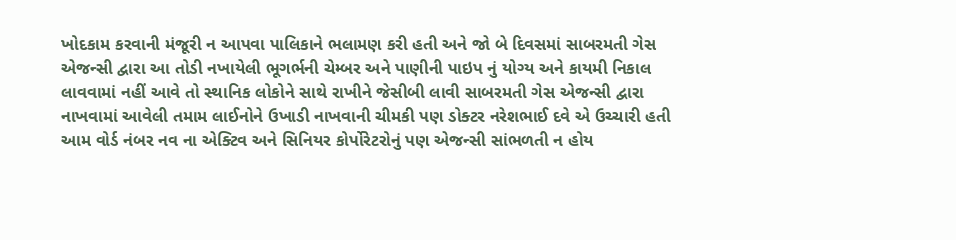ખોદકામ કરવાની મંજૂરી ન આપવા પાલિકાને ભલામણ કરી હતી અને જો બે દિવસમાં સાબરમતી ગેસ એજન્સી દ્વારા આ તોડી નખાયેલી ભૂગર્ભની ચેમ્બર અને પાણીની પાઇપ નું યોગ્ય અને કાયમી નિકાલ લાવવામાં નહીં આવે તો સ્થાનિક લોકોને સાથે રાખીને જેસીબી લાવી સાબરમતી ગેસ એજન્સી દ્વારા નાખવામાં આવેલી તમામ લાઈનોને ઉખાડી નાખવાની ચીમકી પણ ડોક્ટર નરેશભાઈ દવે એ ઉચ્ચારી હતી આમ વોર્ડ નંબર નવ ના એક્ટિવ અને સિનિયર કોર્પોરેટરોનું પણ એજન્સી સાંભળતી ન હોય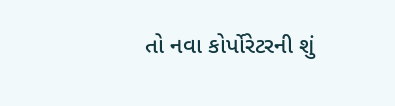તો નવા કોર્પોરેટરની શું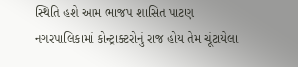સ્થિતિ હશે આમ ભાજપ શાસિત પાટણ નગરપાલિકામાં કોન્ટ્રાક્ટરોનું રાજ હોય તેમ ચૂંટાયેલા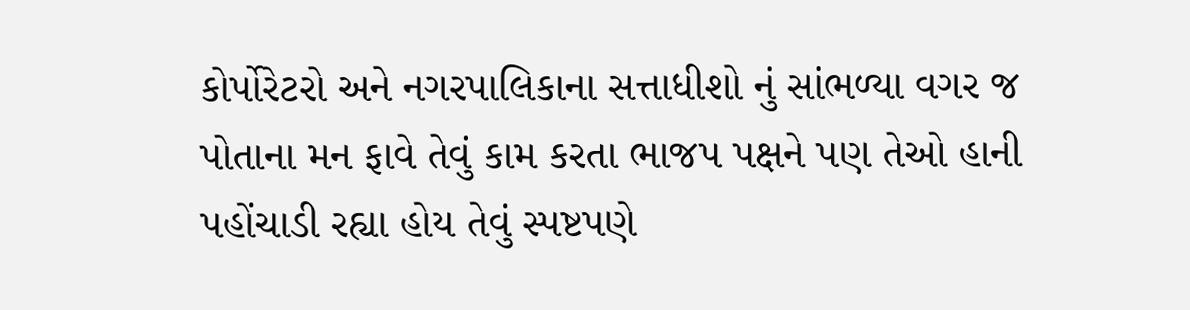કોર્પોરેટરો અને નગરપાલિકાના સત્તાધીશો નું સાંભળ્યા વગર જ પોતાના મન ફાવે તેવું કામ કરતા ભાજપ પક્ષને પણ તેઓ હાની પહોંચાડી રહ્યા હોય તેવું સ્પષ્ટપણે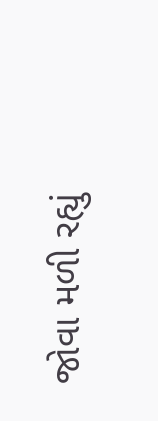જોવા મળી રહ્યું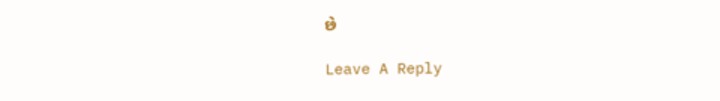છે

Leave A Reply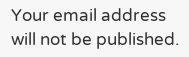Your email address will not be published.